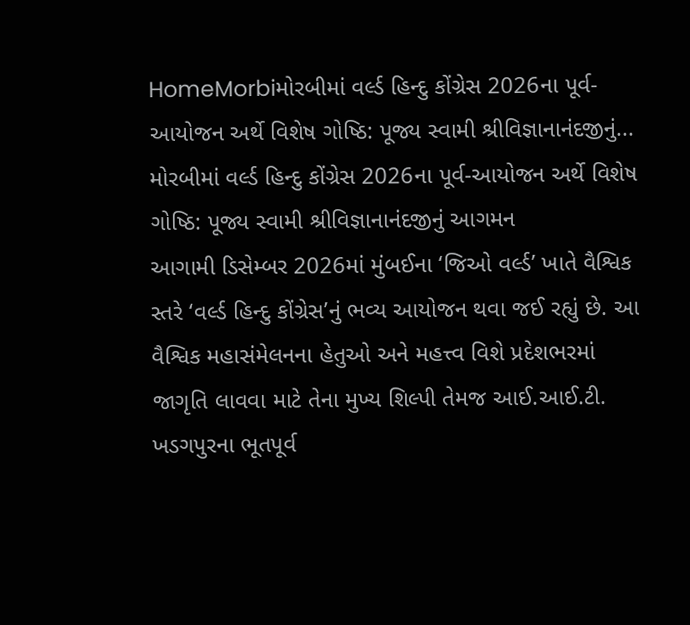HomeMorbiમોરબીમાં વર્લ્ડ હિન્દુ કોંગ્રેસ 2026ના પૂર્વ-આયોજન અર્થે વિશેષ ગોષ્ઠિ: પૂજ્ય સ્વામી શ્રીવિજ્ઞાનાનંદજીનું...
મોરબીમાં વર્લ્ડ હિન્દુ કોંગ્રેસ 2026ના પૂર્વ-આયોજન અર્થે વિશેષ ગોષ્ઠિ: પૂજ્ય સ્વામી શ્રીવિજ્ઞાનાનંદજીનું આગમન
આગામી ડિસેમ્બર 2026માં મુંબઈના ‘જિઓ વર્લ્ડ’ ખાતે વૈશ્વિક સ્તરે ‘વર્લ્ડ હિન્દુ કોંગ્રેસ’નું ભવ્ય આયોજન થવા જઈ રહ્યું છે. આ વૈશ્વિક મહાસંમેલનના હેતુઓ અને મહત્ત્વ વિશે પ્રદેશભરમાં જાગૃતિ લાવવા માટે તેના મુખ્ય શિલ્પી તેમજ આઈ.આઈ.ટી. ખડગપુરના ભૂતપૂર્વ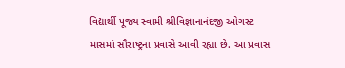વિદ્યાર્થી પૂજ્ય સ્વામી શ્રીવિજ્ઞાનાનંદજી ઓગસ્ટ માસમાં સૌરાષ્ટ્રના પ્રવાસે આવી રહ્યા છે. આ પ્રવાસ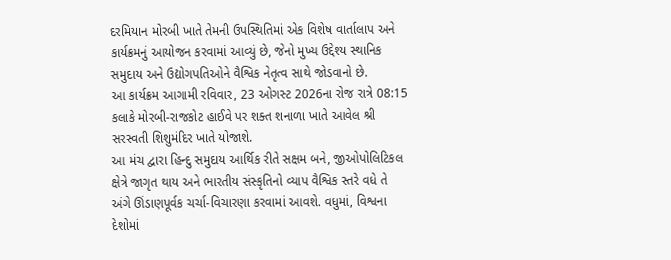દરમિયાન મોરબી ખાતે તેમની ઉપસ્થિતિમાં એક વિશેષ વાર્તાલાપ અને કાર્યક્રમનું આયોજન કરવામાં આવ્યું છે, જેનો મુખ્ય ઉદ્દેશ્ય સ્થાનિક સમુદાય અને ઉદ્યોગપતિઓને વૈશ્વિક નેતૃત્વ સાથે જોડવાનો છે.
આ કાર્યક્રમ આગામી રવિવાર, 23 ઓગસ્ટ 2026ના રોજ રાત્રે 08:15 કલાકે મોરબી-રાજકોટ હાઈવે પર શક્ત શનાળા ખાતે આવેલ શ્રી સરસ્વતી શિશુમંદિર ખાતે યોજાશે.
આ મંચ દ્વારા હિન્દુ સમુદાય આર્થિક રીતે સક્ષમ બને, જીઓપોલિટિકલ ક્ષેત્રે જાગૃત થાય અને ભારતીય સંસ્કૃતિનો વ્યાપ વૈશ્વિક સ્તરે વધે તે અંગે ઊંડાણપૂર્વક ચર્ચા-વિચારણા કરવામાં આવશે. વધુમાં, વિશ્વના દેશોમાં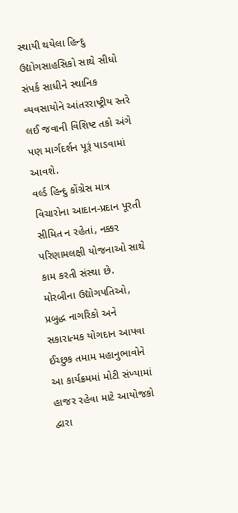સ્થાયી થયેલા હિન્દુ ઉદ્યોગસાહસિકો સાથે સીધો સંપર્ક સાધીને સ્થાનિક વ્યવસાયોને આંતરરાષ્ટ્રીય સ્તરે લઈ જવાની વિશિષ્ટ તકો અંગે પણ માર્ગદર્શન પૂરૂં પાડવામાં આવશે.
વર્લ્ડ હિન્દુ કોંગ્રેસ માત્ર વિચારોના આદાન-પ્રદાન પૂરતી સીમિત ન રહેતાં, નક્કર પરિણામલક્ષી યોજનાઓ સાથે કામ કરતી સંસ્થા છે. મોરબીના ઉદ્યોગપતિઓ, પ્રબુદ્ધ નાગરિકો અને સકારાત્મક યોગદાન આપવા ઈચ્છુક તમામ મહાનુભાવોને આ કાર્યક્રમમાં મોટી સંખ્યામાં હાજર રહેવા માટે આયોજકો દ્વારા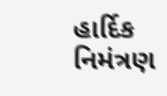હાર્દિક નિમંત્રણ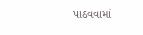પાઠવવામાં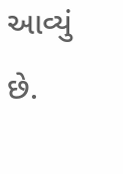આવ્યું છે.